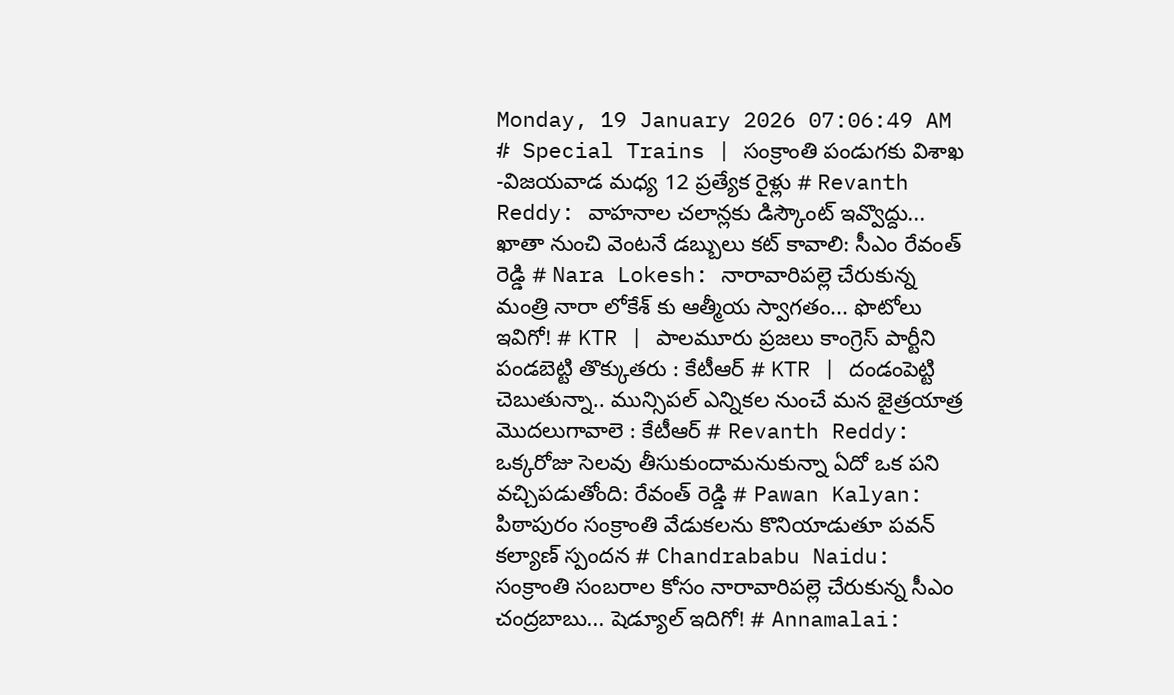Monday, 19 January 2026 07:06:49 AM
# Special Trains | సంక్రాంతి పండుగకు విశాఖ -విజయవాడ మధ్య 12 ప్రత్యేక రైళ్లు # Revanth Reddy: వాహనాల చలాన్లకు డిస్కౌంట్ ఇవ్వొద్దు... ఖాతా నుంచి వెంటనే డబ్బులు కట్ కావాలి: సీఎం రేవంత్ రెడ్డి # Nara Lokesh: నారావారిపల్లె చేరుకున్న మంత్రి నారా లోకేశ్ కు ఆత్మీయ స్వాగతం... ఫొటోలు ఇవిగో! # KTR | పాలమూరు ప్రజలు కాంగ్రెస్‌ పార్టీని పండబెట్టి తొక్కుతరు : కేటీఆర్‌ # KTR | దండంపెట్టి చెబుతున్నా.. మున్సిపల్‌ ఎన్నికల నుంచే మన జైత్రయాత్ర మొదలుగావాలె : కేటీఆర్‌ # Revanth Reddy: ఒక్కరోజు సెలవు తీసుకుందామనుకున్నా ఏదో ఒక పని వచ్చిపడుతోంది: రేవంత్ రెడ్డి # Pawan Kalyan: పిఠాపురం సంక్రాంతి వేడుకలను కొనియాడుతూ పవన్ కల్యాణ్ స్పందన # Chandrababu Naidu: సంక్రాంతి సంబరాల కోసం నారావారిపల్లె చేరుకున్న సీఎం చంద్రబాబు... షెడ్యూల్ ఇదిగో! # Annamalai: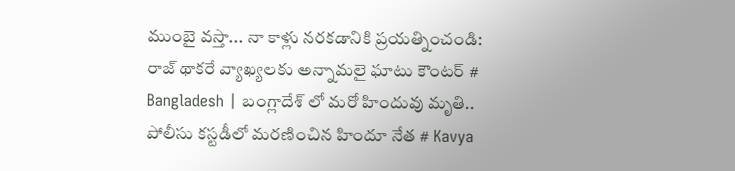ముంబై వస్తా... నా కాళ్లు నరకడానికి ప్రయత్నించండి: రాజ్ థాకరే వ్యాఖ్యలకు అన్నామలై ఘాటు కౌంటర్ # Bangladesh | బంగ్లాదేశ్ లో మరో హిందువు మృతి.. పోలీసు కస్టడీలో మరణించిన హిందూ నేత # Kavya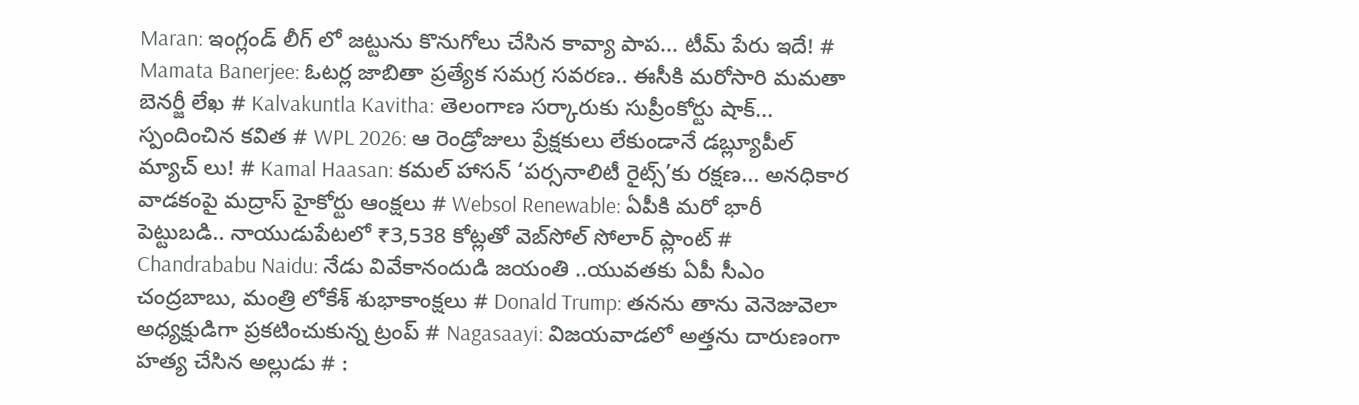Maran: ఇంగ్లండ్ లీగ్ లో జట్టును కొనుగోలు చేసిన కావ్యా పాప... టీమ్ పేరు ఇదే! # Mamata Banerjee: ఓటర్ల జాబితా ప్రత్యేక సమగ్ర సవరణ.. ఈసీకి మరోసారి మమతా బెనర్జీ లేఖ # Kalvakuntla Kavitha: తెలంగాణ సర్కారుకు సుప్రీంకోర్టు షాక్... స్పందించిన కవిత # WPL 2026: ఆ రెండ్రోజులు ప్రేక్షకులు లేకుండానే డబ్ల్యూపీల్ మ్యాచ్ లు! # Kamal Haasan: కమల్ హాసన్ ‘పర్సనాలిటీ రైట్స్‌’కు రక్షణ... అనధికార వాడకంపై మద్రాస్ హైకోర్టు ఆంక్షలు # Websol Renewable: ఏపీకి మరో భారీ పెట్టుబడి.. నాయుడుపేటలో ₹3,538 కోట్లతో వెబ్‌సోల్ సోలార్ ప్లాంట్ # Chandrababu Naidu: నేడు వివేకానందుడి జయంతి ..యువతకు ఏపీ సీఎం చంద్రబాబు, మంత్రి లోకేశ్ శుభాకాంక్షలు # Donald Trump: తనను తాను వెనెజువెలా అధ్యక్షుడిగా ప్రకటించుకున్న ట్రంప్ # Nagasaayi: విజయవాడలో అత్తను దారుణంగా హత్య చేసిన అల్లుడు # :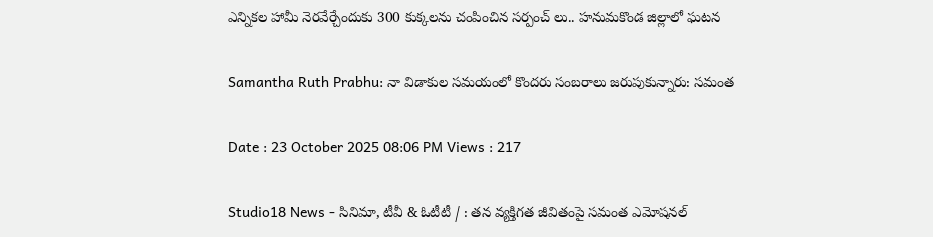ఎన్నికల హామీ నెరవేర్చేందుకు 300 కుక్కలను చంపించిన సర్పంచ్ లు.. హనుమకొండ జిల్లాలో ఘటన

Samantha Ruth Prabhu: నా విడాకుల సమయంలో కొందరు సంబరాలు జరుపుకున్నారు: సమంత

Date : 23 October 2025 08:06 PM Views : 217

Studio18 News - సినిమా, టీవీ & ఓటీటీ / : తన వ్యక్తిగత జీవితంపై సమంత ఎమోషనల్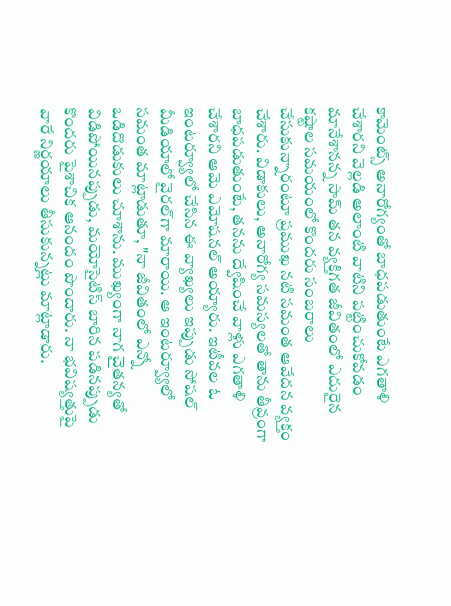కామెంట్స్ అనారోగ్యంతో బాధపడుతుంటే ఎగతాళి చేశారని వెల్లడి అలాంటి వాటిని పట్టించుకోవడం మానేశానన్న సామ్ తన వ్యక్తిగత జీవితంలో ఎదురైన కష్టాల సమయంలో కొందరు సంబరాలు చేసుకున్నారంటూ ప్రముఖ నటి సమంత ఆవేదన వ్యక్తం చేశారు. విడాకులు, అనారోగ్య సమస్యలతో తాను తీవ్రంగా బాధపడుతుంటే, తనను ద్వేషించే వాళ్లు ఎగతాళి చేశారని ఆమె ఎమోషనల్ అయ్యారు. ఇటీవల ఓ ఇంటర్వ్యూలో చేసిన ఈ వ్యాఖ్యలు ఇప్పుడు సోషల్ మీడియాలో వైరల్‌గా మారాయి. ఆ ఇంటర్వ్యూలో సమంత మాట్లాడుతూ, "నా జీవితంలో ఎన్నో ఒడిదొడుకులు చూశాను. ముఖ్యంగా నాగ చైతన్యతో విడిపోయినప్పుడు, మయోసైటిస్ బారిన పడినప్పుడు కొందరు పైశాచిక ఆనందం పొందారు. నా భవిష్యత్తుపై వారే నిర్ణయాలు తీసుకున్నట్లు మాట్లాడారు.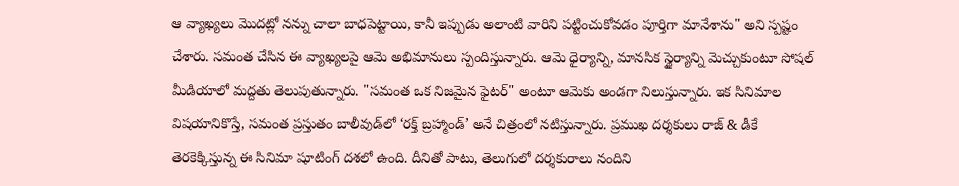ఆ వ్యాఖ్యలు మొదట్లో నన్ను చాలా బాధపెట్టాయి, కానీ ఇప్పుడు అలాంటి వారిని పట్టించుకోవడం పూర్తిగా మానేశాను" అని స్పష్టం చేశారు. సమంత చేసిన ఈ వ్యాఖ్యలపై ఆమె అభిమానులు స్పందిస్తున్నారు. ఆమె ధైర్యాన్ని, మానసిక స్థైర్యాన్ని మెచ్చుకుంటూ సోషల్ మీడియాలో మద్దతు తెలుపుతున్నారు. "సమంత ఒక నిజమైన ఫైటర్" అంటూ ఆమెకు అండగా నిలుస్తున్నారు. ఇక సినిమాల విషయానికొస్తే, సమంత ప్రస్తుతం బాలీవుడ్‌లో ‘రక్త్ బ్రహ్మాండ్’ అనే చిత్రంలో నటిస్తున్నారు. ప్రముఖ దర్శకులు రాజ్ & డీకే తెరకెక్కిస్తున్న ఈ సినిమా షూటింగ్ దశలో ఉంది. దీనితో పాటు, తెలుగులో దర్శకురాలు నందిని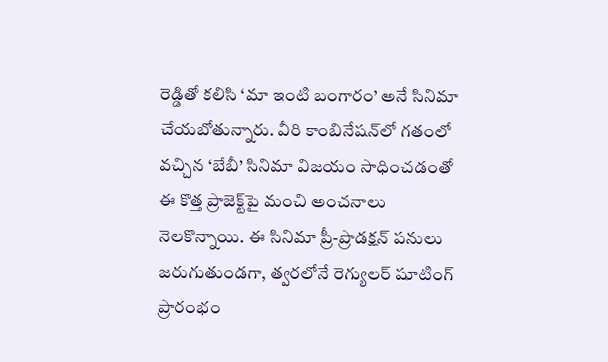రెడ్డితో కలిసి ‘మా ఇంటి బంగారం’ అనే సినిమా చేయబోతున్నారు. వీరి కాంబినేషన్‌లో గతంలో వచ్చిన ‘బేబీ’ సినిమా విజయం సాధించడంతో ఈ కొత్త ప్రాజెక్ట్‌పై మంచి అంచనాలు నెలకొన్నాయి. ఈ సినిమా ప్రీ-ప్రొడక్షన్ పనులు జరుగుతుండగా, త్వరలోనే రెగ్యులర్ షూటింగ్ ప్రారంభం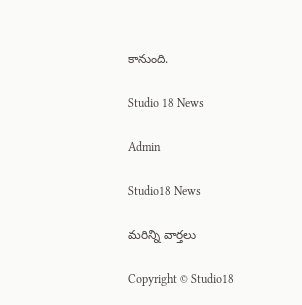కానుంది.

Studio 18 News

Admin

Studio18 News

మరిన్ని వార్తలు

Copyright © Studio18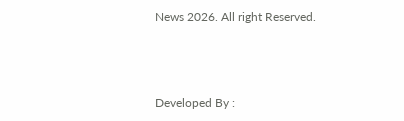News 2026. All right Reserved.



Developed By :